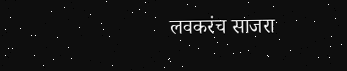लवकरंच साजरा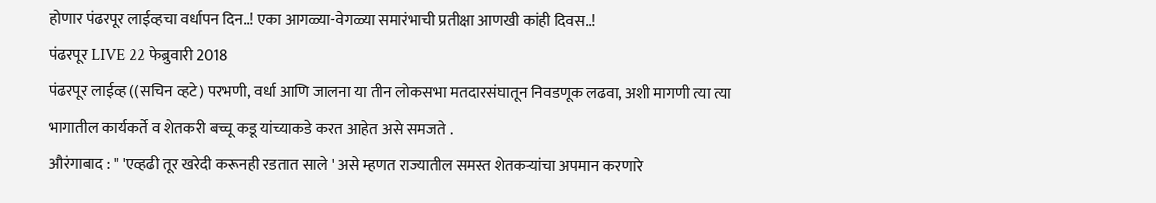होणार पंढरपूर लाईव्हचा वर्धापन दिन..! एका आगळ्या-वेगळ्या समारंभाची प्रतीक्षा आणखी कांही दिवस..!
पंढरपूर LIVE 22 फेब्रुवारी 2018
पंढरपूर लाईव्ह ((सचिन व्हटे) परभणी, वर्धा आणि जालना या तीन लोकसभा मतदारसंघातून निवडणूक लढवा, अशी मागणी त्या त्या भागातील कार्यकर्ते व शेतकरी बच्चू कडू यांच्याकडे करत आहेत असे समजते .
औरंगाबाद : " 'एव्हढी तूर खरेदी करूनही रडतात साले ' असे म्हणत राज्यातील समस्त शेतकऱ्यांचा अपमान करणारे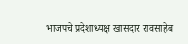भाजपचे प्रदेशाध्यक्ष खासदार रावसाहेब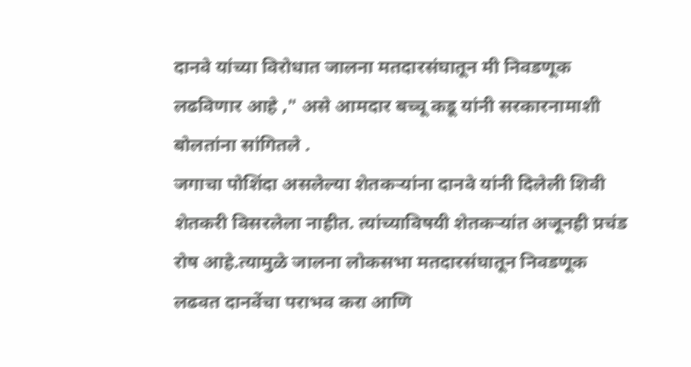दानवे यांच्या विरोधात जालना मतदारसंघातून मी निवडणूक लढविणार आहे ," असे आमदार बच्चू कडू यांनी सरकारनामाशी बोलतांना सांगितले .
जगाचा पोशिंदा असलेल्या शेतकऱ्यांना दानवे यांनी दिलेली शिवी शेतकरी विसरलेला नाहीत. त्यांच्याविषयी शेतकऱ्यांत अजूनही प्रचंड रोष आहे.त्यामुळे जालना लोकसभा मतदारसंघातून निवडणूक लढवत दानवेंचा पराभव करा आणि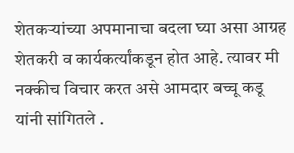शेतकऱ्यांच्या अपमानाचा बदला घ्या असा आग्रह शेतकरी व कार्यकर्त्यांकडून होत आहे. त्यावर मी नक्कीच विचार करत असे आमदार बच्चू कडू यांनी सांगितले .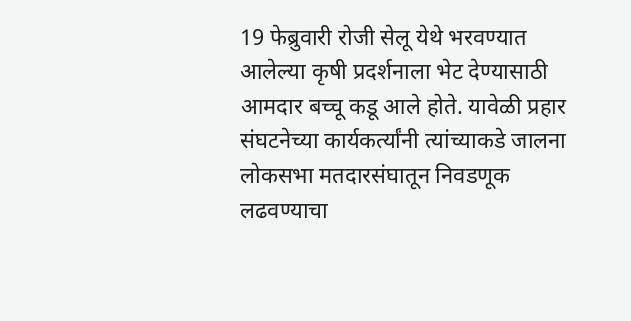19 फेब्रुवारी रोजी सेलू येथे भरवण्यात आलेल्या कृषी प्रदर्शनाला भेट देण्यासाठी आमदार बच्चू कडू आले होते. यावेळी प्रहार संघटनेच्या कार्यकर्त्यांनी त्यांच्याकडे जालना लोकसभा मतदारसंघातून निवडणूक लढवण्याचा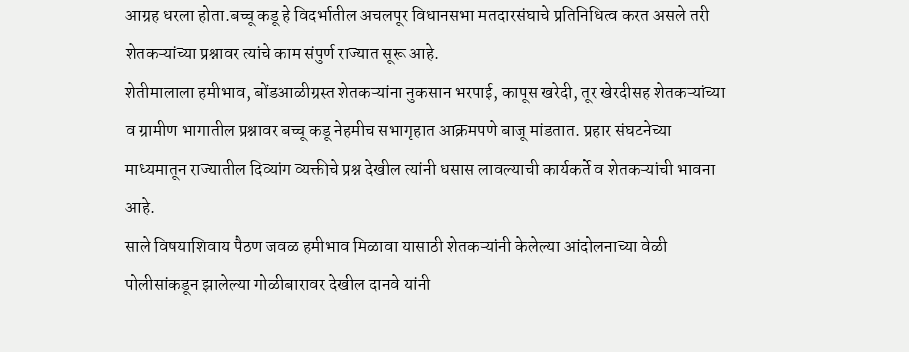आग्रह धरला होता.बच्चू कडू हे विदर्भातील अचलपूर विधानसभा मतदारसंघाचे प्रतिनिधित्व करत असले तरी शेतकऱ्यांच्या प्रश्नावर त्यांचे काम संपुर्ण राज्यात सूरू आहे.
शेतीमालाला हमीभाव, बोंडआळीग्रस्त शेतकऱ्यांना नुकसान भरपाई, कापूस खरेदी, तूर खेरदीसह शेतकऱ्यांच्या व ग्रामीण भागातील प्रश्नावर बच्चू कडू नेहमीच सभागृहात आक्रमपणे बाजू मांडतात. प्रहार संघटनेच्या माध्यमातून राज्यातील दिव्यांग व्यक्तीचे प्रश्न देखील त्यांनी धसास लावल्याची कार्यकर्ते व शेतकऱ्यांची भावना आहे.
साले विषयाशिवाय पैठण जवळ हमीभाव मिळावा यासाठी शेतकऱ्यांनी केलेल्या आंदोलनाच्या वेळी पोलीसांकडून झालेल्या गोळीबारावर देखील दानवे यांनी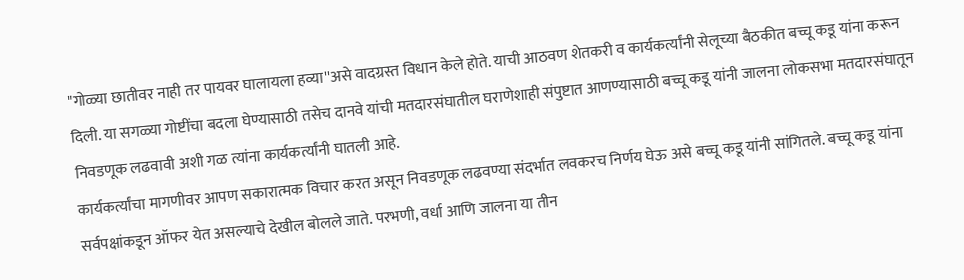"गोळ्या छातीवर नाही तर पायवर घालायला हव्या''असे वादग्रस्त विधान केले होते. याची आठवण शेतकरी व कार्यकर्त्यांनी सेलूच्या बैठकीत बच्चू कडू यांना करून दिली. या सगळ्या गोष्टींचा बदला घेण्यासाठी तसेच दानवे यांची मतदारसंघातील घराणेशाही संपुष्टात आणण्यासाठी बच्चू कडू यांनी जालना लोकसभा मतदारसंघातून निवडणूक लढवावी अशी गळ त्यांना कार्यकर्त्यांनी घातली आहे.
कार्यकर्त्यांचा मागणीवर आपण सकारात्मक विचार करत असून निवडणूक लढवण्या संदर्भात लवकरच निर्णय घेऊ असे बच्चू कडू यांनी सांगितले. बच्चू कडू यांना सर्वपक्षांकडून ऑफर येत असल्याचे देखील बोलले जाते. परभणी, वर्धा आणि जालना या तीन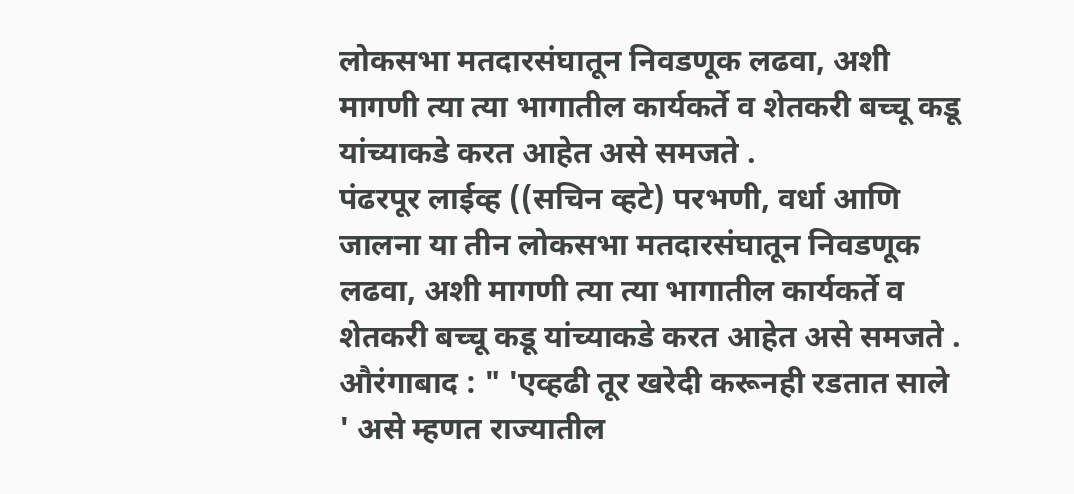लोकसभा मतदारसंघातून निवडणूक लढवा, अशी मागणी त्या त्या भागातील कार्यकर्ते व शेतकरी बच्चू कडू यांच्याकडे करत आहेत असे समजते .
पंढरपूर लाईव्ह ((सचिन व्हटे) परभणी, वर्धा आणि जालना या तीन लोकसभा मतदारसंघातून निवडणूक लढवा, अशी मागणी त्या त्या भागातील कार्यकर्ते व शेतकरी बच्चू कडू यांच्याकडे करत आहेत असे समजते .
औरंगाबाद : " 'एव्हढी तूर खरेदी करूनही रडतात साले ' असे म्हणत राज्यातील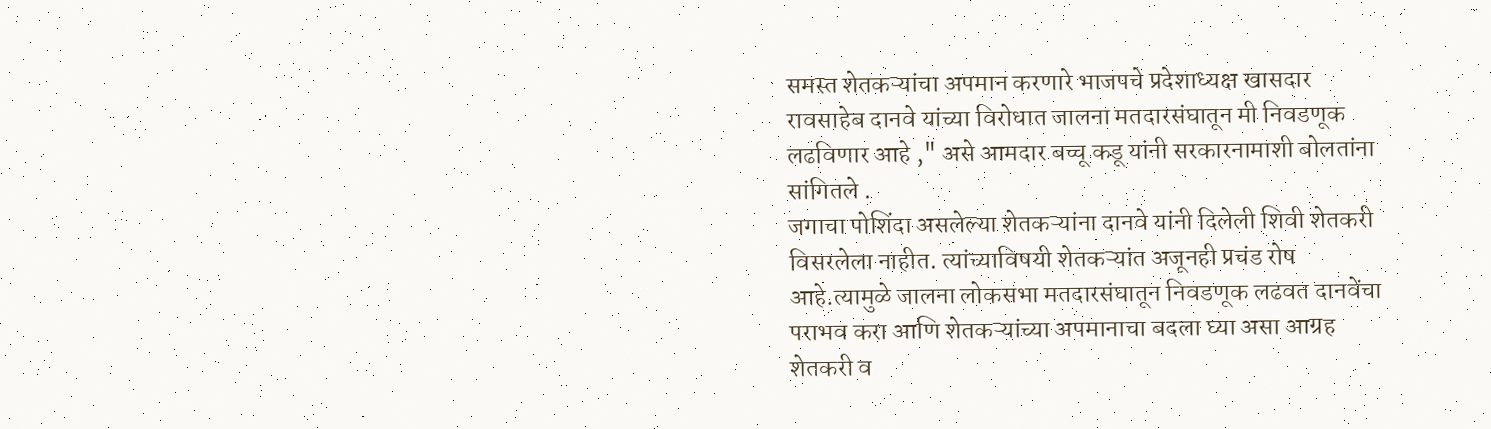समस्त शेतकऱ्यांचा अपमान करणारे भाजपचे प्रदेशाध्यक्ष खासदार रावसाहेब दानवे यांच्या विरोधात जालना मतदारसंघातून मी निवडणूक लढविणार आहे ," असे आमदार बच्चू कडू यांनी सरकारनामाशी बोलतांना सांगितले .
जगाचा पोशिंदा असलेल्या शेतकऱ्यांना दानवे यांनी दिलेली शिवी शेतकरी विसरलेला नाहीत. त्यांच्याविषयी शेतकऱ्यांत अजूनही प्रचंड रोष आहे.त्यामुळे जालना लोकसभा मतदारसंघातून निवडणूक लढवत दानवेंचा पराभव करा आणि शेतकऱ्यांच्या अपमानाचा बदला घ्या असा आग्रह शेतकरी व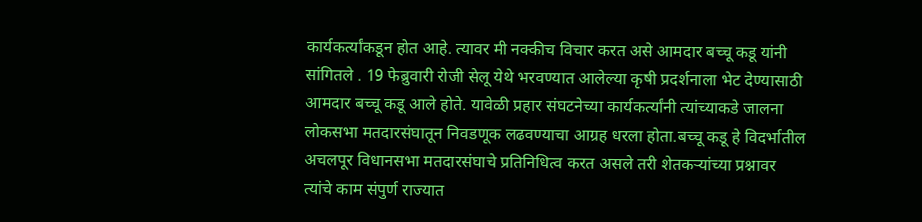कार्यकर्त्यांकडून होत आहे. त्यावर मी नक्कीच विचार करत असे आमदार बच्चू कडू यांनी सांगितले . 19 फेब्रुवारी रोजी सेलू येथे भरवण्यात आलेल्या कृषी प्रदर्शनाला भेट देण्यासाठी आमदार बच्चू कडू आले होते. यावेळी प्रहार संघटनेच्या कार्यकर्त्यांनी त्यांच्याकडे जालना लोकसभा मतदारसंघातून निवडणूक लढवण्याचा आग्रह धरला होता.बच्चू कडू हे विदर्भातील अचलपूर विधानसभा मतदारसंघाचे प्रतिनिधित्व करत असले तरी शेतकऱ्यांच्या प्रश्नावर त्यांचे काम संपुर्ण राज्यात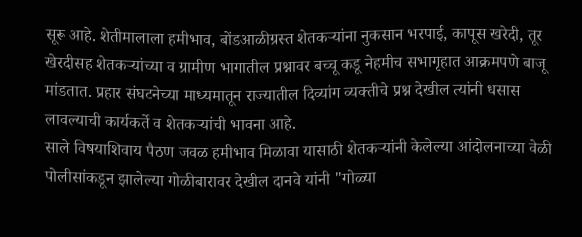सूरू आहे. शेतीमालाला हमीभाव, बोंडआळीग्रस्त शेतकऱ्यांना नुकसान भरपाई, कापूस खरेदी, तूर खेरदीसह शेतकऱ्यांच्या व ग्रामीण भागातील प्रश्नावर बच्चू कडू नेहमीच सभागृहात आक्रमपणे बाजू मांडतात. प्रहार संघटनेच्या माध्यमातून राज्यातील दिव्यांग व्यक्तीचे प्रश्न देखील त्यांनी धसास लावल्याची कार्यकर्ते व शेतकऱ्यांची भावना आहे.
साले विषयाशिवाय पैठण जवळ हमीभाव मिळावा यासाठी शेतकऱ्यांनी केलेल्या आंदोलनाच्या वेळी पोलीसांकडून झालेल्या गोळीबारावर देखील दानवे यांनी "गोळ्या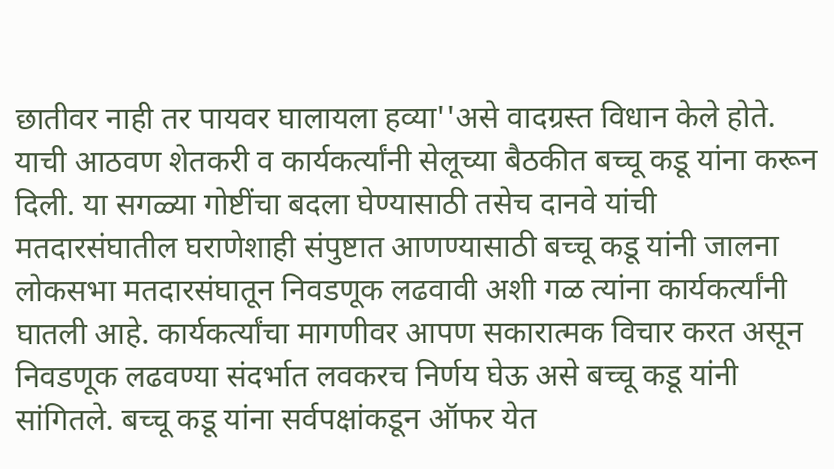छातीवर नाही तर पायवर घालायला हव्या''असे वादग्रस्त विधान केले होते. याची आठवण शेतकरी व कार्यकर्त्यांनी सेलूच्या बैठकीत बच्चू कडू यांना करून दिली. या सगळ्या गोष्टींचा बदला घेण्यासाठी तसेच दानवे यांची मतदारसंघातील घराणेशाही संपुष्टात आणण्यासाठी बच्चू कडू यांनी जालना लोकसभा मतदारसंघातून निवडणूक लढवावी अशी गळ त्यांना कार्यकर्त्यांनी घातली आहे. कार्यकर्त्यांचा मागणीवर आपण सकारात्मक विचार करत असून निवडणूक लढवण्या संदर्भात लवकरच निर्णय घेऊ असे बच्चू कडू यांनी सांगितले. बच्चू कडू यांना सर्वपक्षांकडून ऑफर येत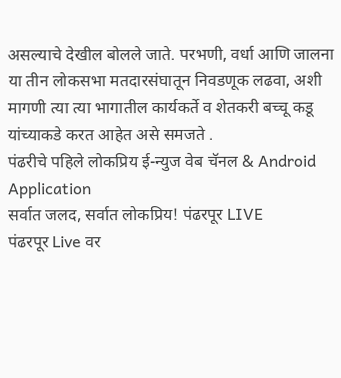असल्याचे देखील बोलले जाते. परभणी, वर्धा आणि जालना या तीन लोकसभा मतदारसंघातून निवडणूक लढवा, अशी मागणी त्या त्या भागातील कार्यकर्ते व शेतकरी बच्चू कडू यांच्याकडे करत आहेत असे समजते .
पंढरीचे पहिले लोकप्रिय ई-न्युज वेब चॅनल & Android Application
सर्वात जलद, सर्वात लोकप्रिय! पंढरपूर LIVE
पंढरपूर Live वर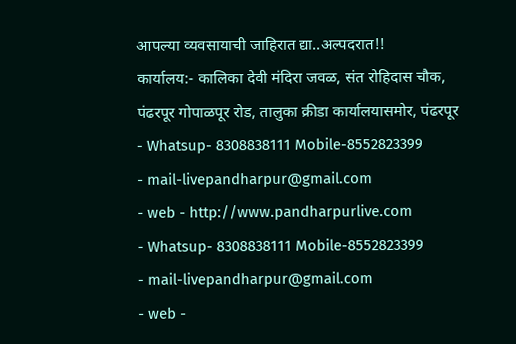आपल्या व्यवसायाची जाहिरात द्या..अल्पदरात!!
कार्यालय:- कालिका देवी मंदिरा जवळ, संत रोहिदास चौक,
पंढरपूर गोपाळपूर रोड, तालुका क्रीडा कार्यालयासमोर, पंढरपूर
- Whatsup- 8308838111 Mobile-8552823399
- mail-livepandharpur@gmail.com
- web - http://www.pandharpurlive.com
- Whatsup- 8308838111 Mobile-8552823399
- mail-livepandharpur@gmail.com
- web -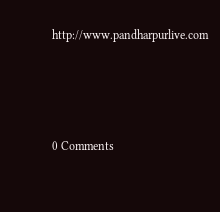http://www.pandharpurlive.com




0 Comments